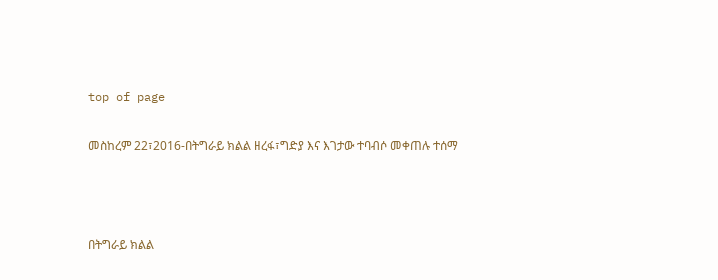top of page

መስከረም 22፣2016-በትግራይ ክልል ዘረፋ፣ግድያ እና እገታው ተባብሶ መቀጠሉ ተሰማ



በትግራይ ክልል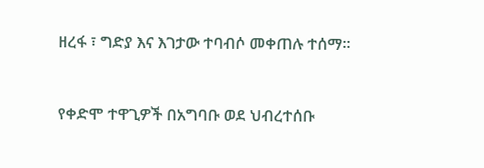ዘረፋ ፣ ግድያ እና እገታው ተባብሶ መቀጠሉ ተሰማ፡፡


የቀድሞ ተዋጊዎች በአግባቡ ወደ ህብረተሰቡ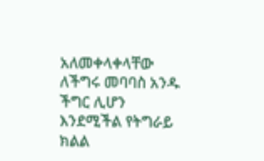አለመቀላቀላቸው ለችግሩ መባባስ አንዱ ችግር ሊሆን እንደሚችል የትግራይ ክልል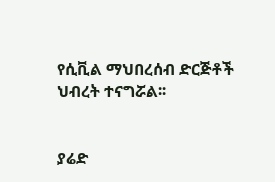የሲቪል ማህበረሰብ ድርጅቶች ህብረት ተናግሯል፡፡


ያሬድ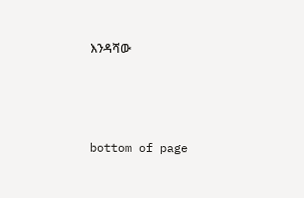እንዳሻው



bottom of page